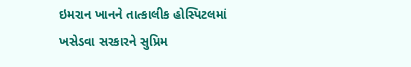ઇમરાન ખાનને તાત્કાલીક હોસ્પિટલમાં ખસેડવા સરકારને સુપ્રિમ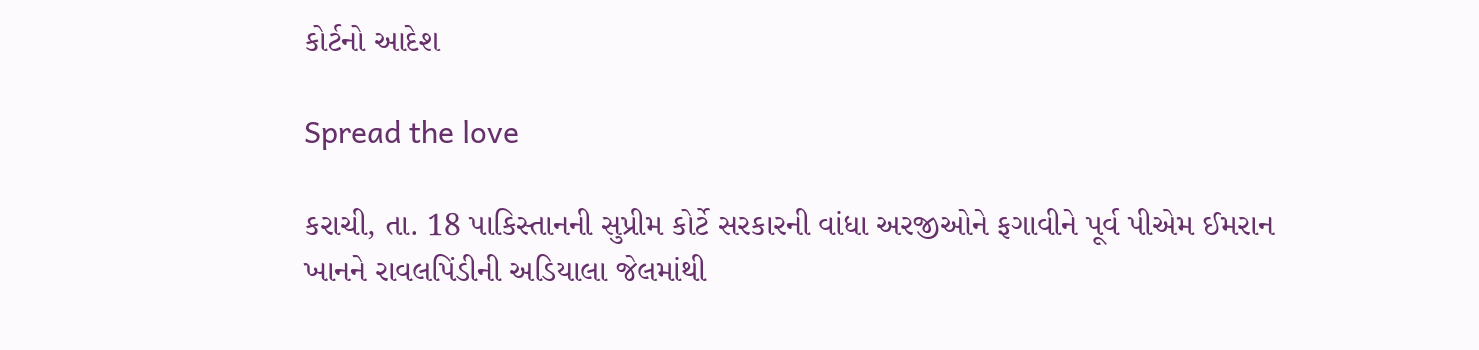કોર્ટનો આદેશ

Spread the love

કરાચી, તા. 18 પાકિસ્તાનની સુપ્રીમ કોર્ટે સરકારની વાંધા અરજીઓને ફગાવીને પૂર્વ પીએમ ઈમરાન ખાનને રાવલપિંડીની અડિયાલા જેલમાંથી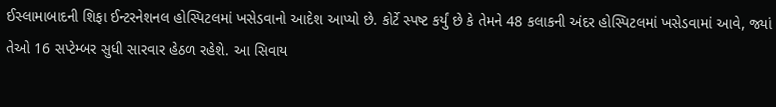ઈસ્લામાબાદની શિફા ઈન્ટરનેશનલ હોસ્પિટલમાં ખસેડવાનો આદેશ આપ્યો છે. કોર્ટે સ્પષ્ટ કર્યું છે કે તેમને 48 કલાકની અંદર હોસ્પિટલમાં ખસેડવામાં આવે, જ્યાં તેઓ 16 સપ્ટેમ્બર સુધી સારવાર હેઠળ રહેશે. આ સિવાય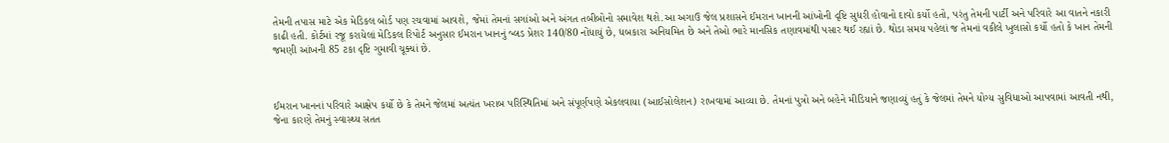તેમની તપાસ માટે એક મેડિકલ બોર્ડ પણ રચવામાં આવશે, જેમાં તેમનાં સગાંઓ અને અંગત તબીબોનો સમાવેશ થશે.આ અગાઉ જેલ પ્રશાસને ઈમરાન ખાનની આંખોની દૃષ્ટિ સુધરી હોવાનો દાવો કર્યો હતો, પરંતુ તેમની પાર્ટી અને પરિવારે આ વાતને નકારી કાઢી હતી. કોર્ટમાં રજૂ કરાયેલાં મેડિકલ રિપોર્ટ અનુસાર ઈમરાન ખાનનું બ્લડ પ્રેશર 140/80 નોંધાયું છે, ધબકારા અનિયમિત છે અને તેઓ ભારે માનસિક તણાવમાંથી પસાર થઈ રહ્યાં છે. થોડા સમય પહેલાં જ તેમનાં વકીલે ખુલાસો કર્યો હતો કે ખાન તેમની જમણી આંખની 85 ટકા દૃષ્ટિ ગુમાવી ચૂક્યાં છે.



ઈમરાન ખાનનાં પરિવારે આક્ષેપ કર્યો છે કે તેમને જેલમાં અત્યંત ખરાબ પરિસ્થિતિમાં અને સંપૂર્ણપણે એકલવાયા (આઈસોલેશન) રાખવામાં આવ્યા છે. તેમનાં પુત્રો અને બહેને મીડિયાને જણાવ્યું હતું કે જેલમાં તેમને યોગ્ય સુવિધાઓ આપવામાં આવતી નથી, જેના કારણે તેમનું સ્વાસ્થ્ય સતત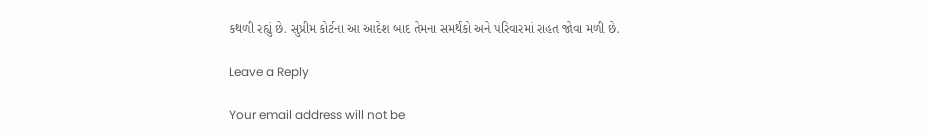કથળી રહ્યું છે. સુપ્રીમ કોર્ટના આ આદેશ બાદ તેમના સમર્થકો અને પરિવારમાં રાહત જોવા મળી છે.

Leave a Reply

Your email address will not be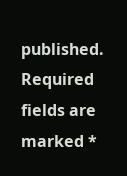published. Required fields are marked *